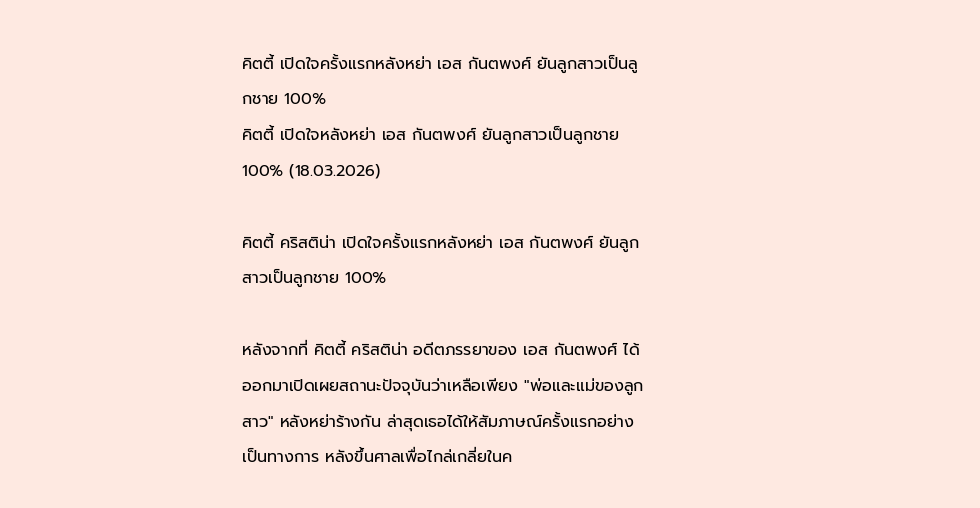คิตตี้ เปิดใจครั้งแรกหลังหย่า เอส กันตพงศ์ ยันลูกสาวเป็นลูกชาย 100%
คิตตี้ เปิดใจหลังหย่า เอส กันตพงศ์ ยันลูกสาวเป็นลูกชาย 100% (18.03.2026)

คิตตี้ คริสติน่า เปิดใจครั้งแรกหลังหย่า เอส กันตพงศ์ ยันลูกสาวเป็นลูกชาย 100%

หลังจากที่ คิตตี้ คริสติน่า อดีตภรรยาของ เอส กันตพงศ์ ได้ออกมาเปิดเผยสถานะปัจจุบันว่าเหลือเพียง "พ่อและแม่ของลูกสาว" หลังหย่าร้างกัน ล่าสุดเธอได้ให้สัมภาษณ์ครั้งแรกอย่างเป็นทางการ หลังขึ้นศาลเพื่อไกล่เกลี่ยในค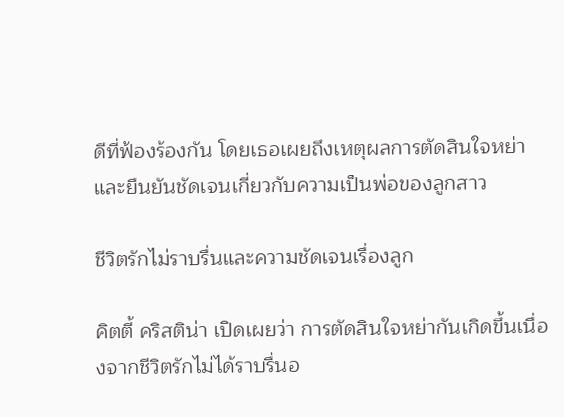ดีที่ฟ้องร้องกัน โดยเธอเผยถึงเหตุผลการตัดสินใจหย่าและยืนยันชัดเจนเกี่ยวกับความเป็นพ่อของลูกสาว

ชีวิตรักไม่ราบรื่นและความชัดเจนเรื่องลูก

คิตตี้ คริสติน่า เปิดเผยว่า การตัดสินใจหย่ากันเกิดขึ้นเนื่องจากชีวิตรักไม่ได้ราบรื่นอ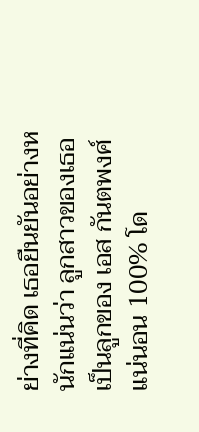ย่างที่คิด เธอยืนยันอย่างหนักแน่นว่า ลูกสาวของเธอเป็นลูกของ เอส กันตพงศ์ แน่นอน 100% โด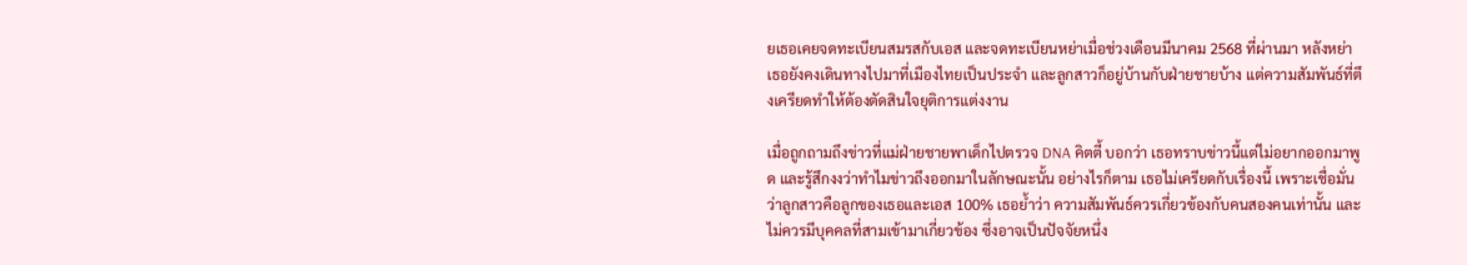ยเธอเคยจดทะเบียนสมรสกับเอส และจดทะเบียนหย่าเมื่อช่วงเดือนมีนาคม 2568 ที่ผ่านมา หลังหย่า เธอยังคงเดินทางไปมาที่เมืองไทยเป็นประจำ และลูกสาวก็อยู่บ้านกับฝ่ายชายบ้าง แต่ความสัมพันธ์ที่ตึงเครียดทำให้ต้องตัดสินใจยุติการแต่งงาน

เมื่อถูกถามถึงข่าวที่แม่ฝ่ายชายพาเด็กไปตรวจ DNA คิตตี้ บอกว่า เธอทราบข่าวนี้แต่ไม่อยากออกมาพูด และรู้สึกงงว่าทำไมข่าวถึงออกมาในลักษณะนั้น อย่างไรก็ตาม เธอไม่เครียดกับเรื่องนี้ เพราะเชื่อมั่นว่าลูกสาวคือลูกของเธอและเอส 100% เธอย้ำว่า ความสัมพันธ์ควรเกี่ยวข้องกับคนสองคนเท่านั้น และไม่ควรมีบุคคลที่สามเข้ามาเกี่ยวข้อง ซึ่งอาจเป็นปัจจัยหนึ่ง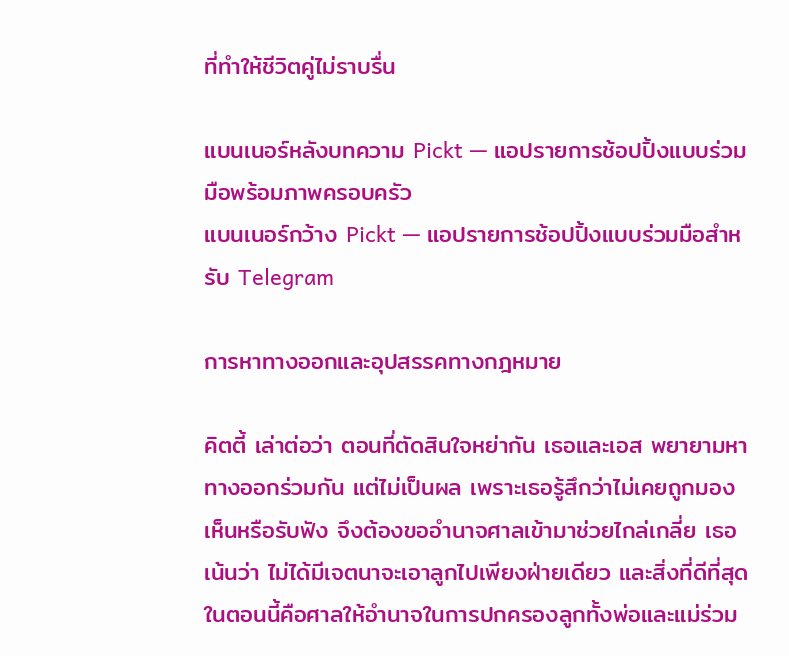ที่ทำให้ชีวิตคู่ไม่ราบรื่น

แบนเนอร์หลังบทความ Pickt — แอปรายการช้อปปิ้งแบบร่วมมือพร้อมภาพครอบครัว
แบนเนอร์กว้าง Pickt — แอปรายการช้อปปิ้งแบบร่วมมือสำหรับ Telegram

การหาทางออกและอุปสรรคทางกฎหมาย

คิตตี้ เล่าต่อว่า ตอนที่ตัดสินใจหย่ากัน เธอและเอส พยายามหาทางออกร่วมกัน แต่ไม่เป็นผล เพราะเธอรู้สึกว่าไม่เคยถูกมองเห็นหรือรับฟัง จึงต้องขออำนาจศาลเข้ามาช่วยไกล่เกลี่ย เธอเน้นว่า ไม่ได้มีเจตนาจะเอาลูกไปเพียงฝ่ายเดียว และสิ่งที่ดีที่สุดในตอนนี้คือศาลให้อำนาจในการปกครองลูกทั้งพ่อและแม่ร่วม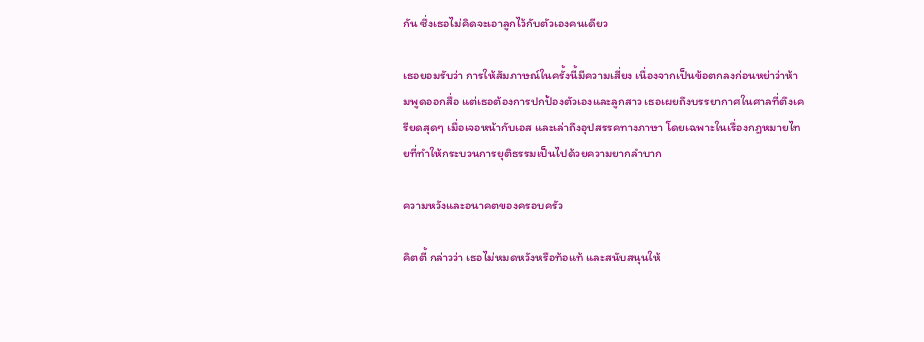กัน ซึ่งเธอไม่คิดจะเอาลูกไว้กับตัวเองคนเดียว

เธอยอมรับว่า การให้สัมภาษณ์ในครั้งนี้มีความเสี่ยง เนื่องจากเป็นข้อตกลงก่อนหย่าว่าห้ามพูดออกสื่อ แต่เธอต้องการปกป้องตัวเองและลูกสาว เธอเผยถึงบรรยากาศในศาลที่ตึงเครียดสุดๆ เมื่อเจอหน้ากับเอส และเล่าถึงอุปสรรคทางภาษา โดยเฉพาะในเรื่องกฎหมายไทยที่ทำให้กระบวนการยุติธรรมเป็นไปด้วยความยากลำบาก

ความหวังและอนาคตของครอบครัว

คิตตี้ กล่าวว่า เธอไม่หมดหวังหรือท้อแท้ และสนับสนุนให้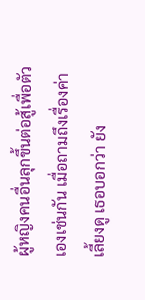ผู้หญิงคนอื่นลุกขึ้นต่อสู้เพื่อตัวเองเช่นกัน เมื่อถามถึงเรื่องค่าเลี้ยงดู เธอบอกว่า ยัง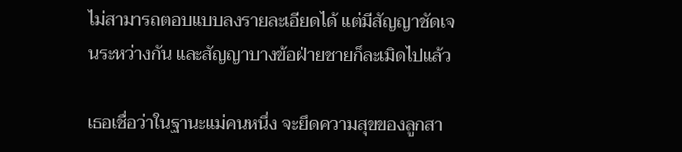ไม่สามารถตอบแบบลงรายละเอียดได้ แต่มีสัญญาชัดเจนระหว่างกัน และสัญญาบางข้อฝ่ายชายก็ละเมิดไปแล้ว

เธอเชื่อว่าในฐานะแม่คนหนึ่ง จะยึดความสุขของลูกสา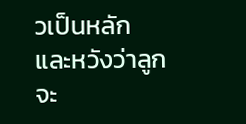วเป็นหลัก และหวังว่าลูกจะ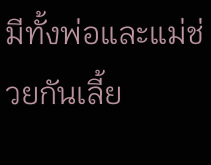มีทั้งพ่อและแม่ช่วยกันเลี้ย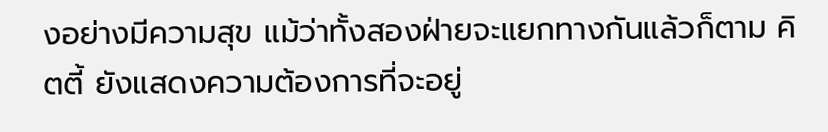งอย่างมีความสุข แม้ว่าทั้งสองฝ่ายจะแยกทางกันแล้วก็ตาม คิตตี้ ยังแสดงความต้องการที่จะอยู่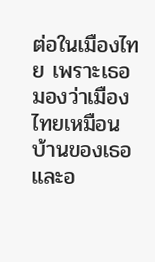ต่อในเมืองไทย เพราะเธอมองว่าเมืองไทยเหมือนบ้านของเธอ และอ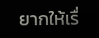ยากให้เรื่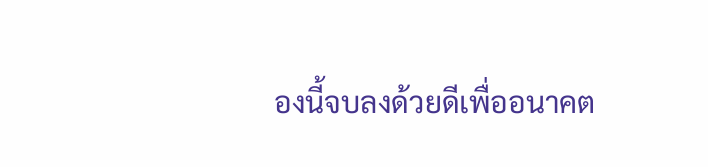องนี้จบลงด้วยดีเพื่ออนาคต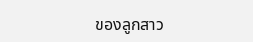ของลูกสาว